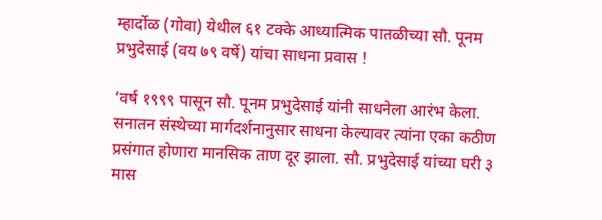म्हार्दोळ (गोवा) येथील ६१ टक्के आध्यात्मिक पातळीच्या सौ. पूनम प्रभुदेसाई (वय ७९ वर्षे) यांचा साधना प्रवास !

‘वर्ष १९९९ पासून सौ. पूनम प्रभुदेसाई यांनी साधनेला आरंभ केला. सनातन संस्थेच्या मार्गदर्शनानुसार साधना केल्यावर त्यांना एका कठीण प्रसंगात होणारा मानसिक ताण दूर झाला. सौ. प्रभुदेसाई यांच्या घरी ३ मास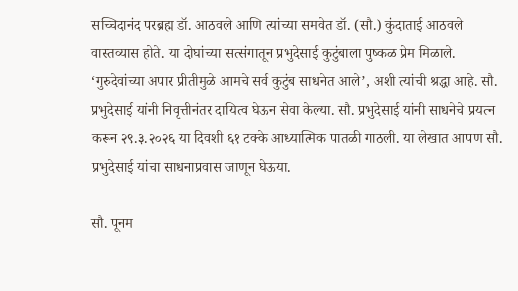सच्चिदानंद परब्रह्म डॉ. आठवले आणि त्यांच्या समवेत डॉ. (सौ.) कुंदाताई आठवले वास्तव्यास होते. या दोघांच्या सत्संगातून प्रभुदेसाई कुटुंबाला पुष्कळ प्रेम मिळाले. ‘गुरुदेवांच्या अपार प्रीतीमुळे आमचे सर्व कुटुंब साधनेत आले’, अशी त्यांची श्रद्धा आहे. सौ. प्रभुदेसाई यांनी निवृत्तीनंतर दायित्व घेऊन सेवा केल्या. सौ. प्रभुदेसाई यांनी साधनेचे प्रयत्न करून २९.३.२०२६ या दिवशी ६१ टक्के आध्यात्मिक पातळी गाठली. या लेखात आपण सौ. प्रभुदेसाई यांचा साधनाप्रवास जाणून घेऊया.

सौ. पूनम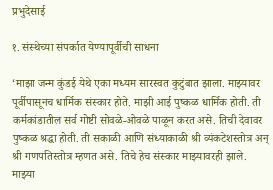प्रभुदेसाई

१. संस्थेच्या संपर्कात येण्यापूर्वीची साधना

‘माझा जन्म कुंडई येथे एका मध्यम सारस्वत कुटुंबात झाला. माझ्यावर पूर्वीपासूनच धार्मिक संस्कार होते. माझी आई पुष्कळ धार्मिक होती. ती कर्मकांडातील सर्व गोष्टी सोवळे-ओवळे पाळून करत असे. तिची देवावर पुष्कळ श्रद्धा होती. ती सकाळी आणि संध्याकाळी श्री व्यंकटेशस्तोत्र अन् श्री गणपतिस्तोत्र म्हणत असे. तिचे हेच संस्कार माझ्यावरही झाले. माझ्या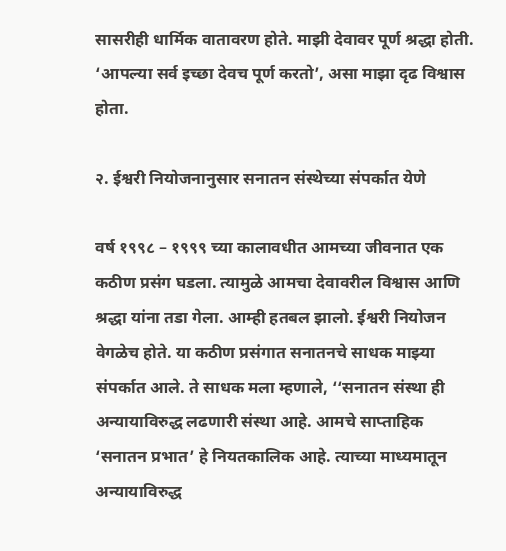सासरीही धार्मिक वातावरण होते. माझी देवावर पूर्ण श्रद्धा होती. ‘आपल्या सर्व इच्छा देवच पूर्ण करतो’, असा माझा दृढ विश्वास होता.

२. ईश्वरी नियोजनानुसार सनातन संस्थेच्या संपर्कात येणे

वर्ष १९९८ – १९९९ च्या कालावधीत आमच्या जीवनात एक कठीण प्रसंग घडला. त्यामुळे आमचा देवावरील विश्वास आणि श्रद्धा यांना तडा गेला. आम्ही हतबल झालो. ईश्वरी नियोजन वेगळेच होते. या कठीण प्रसंगात सनातनचे साधक माझ्या संपर्कात आले. ते साधक मला म्हणाले, ‘‘सनातन संस्था ही अन्यायाविरुद्ध लढणारी संस्था आहे. आमचे साप्ताहिक ‘सनातन प्रभात’ हे नियतकालिक आहे. त्याच्या माध्यमातून अन्यायाविरुद्ध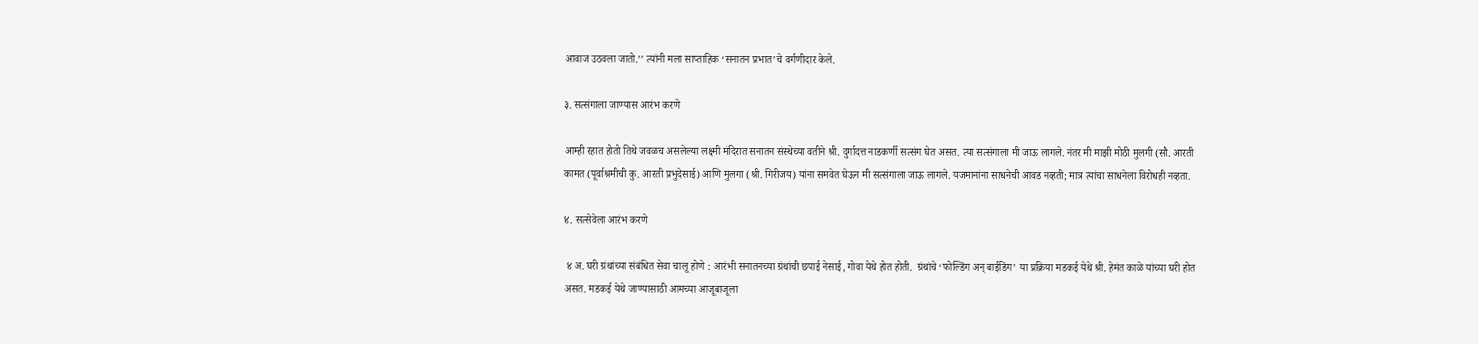आवाज उठवला जातो.’’ त्यांनी मला साप्ताहिक ‘सनातन प्रभात’चे वर्गणीदार केले.

३. सत्संगाला जाण्यास आरंभ करणे

आम्ही रहात होतो तिथे जवळच असलेल्या लक्ष्मी मंदिरात सनातन संस्थेच्या वतीने श्री. दुर्गादत्त नाडकर्णी सत्संग घेत असत. त्या सत्संगाला मी जाऊ लागले. नंतर मी माझी मोठी मुलगी (सौ. आरती कामत (पूर्वाश्रमीची कु. आरती प्रभुदेसाई) आणि मुलगा (श्री. गिरीजय) यांना समवेत घेऊन मी सत्संगाला जाऊ लागले. यजमानांना साधनेची आवड नव्हती; मात्र त्यांचा साधनेला विरोधही नव्हता.

४. सत्सेवेला आरंभ करणे

 ४ अ. घरी ग्रंथांच्या संबंधित सेवा चालू होणे : आरंभी सनातनच्या ग्रंथांची छपाई नेसाई, गोवा येथे होत होती.  ग्रंथांचे ‘फोल्डिंग अन् बाईडिंग’ या प्रक्रिया मडकई येथे श्री. हेमंत काळे यांच्या घरी होत असत. मडकई येथे जाण्यासाठी आमच्या आजूबाजूला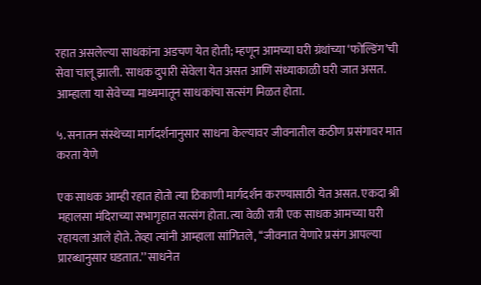रहात असलेल्या साधकांना अडचण येत होती; म्हणून आमच्या घरी ग्रंथांच्या ‘फोल्डिंग’ची सेवा चालू झाली. साधक दुपारी सेवेला येत असत आणि संध्याकाळी घरी जात असत. आम्हाला या सेवेच्या माध्यमातून साधकांचा सत्संग मिळत होता.

५. सनातन संस्थेच्या मार्गदर्शनानुसार साधना केल्यावर जीवनातील कठीण प्रसंगावर मात करता येणे

एक साधक आम्ही रहात होतो त्या ठिकाणी मार्गदर्शन करण्यासाठी येत असत. एकदा श्री महालसा मंदिराच्या सभागृहात सत्संग होता. त्या वेळी रात्री एक साधक आमच्या घरी रहायला आले होते. तेव्हा त्यांनी आम्हाला सांगितले, ‘‘जीवनात येणारे प्रसंग आपल्या प्रारब्धानुसार घडतात.’’ साधनेत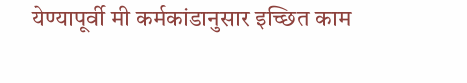येण्यापूर्वी मी कर्मकांडानुसार इच्छित काम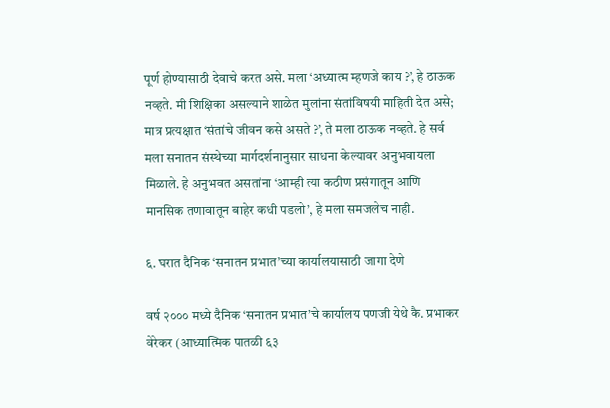पूर्ण होण्यासाठी देवाचे करत असे. मला ‘अध्यात्म म्हणजे काय ?’, हे ठाऊक नव्हते. मी शिक्षिका असल्याने शाळेत मुलांना संतांविषयी माहिती देत असे; मात्र प्रत्यक्षात ‘संतांचे जीवन कसे असते ?’, ते मला ठाऊक नव्हते. हे सर्व मला सनातन संस्थेच्या मार्गदर्शनानुसार साधना केल्यावर अनुभवायला मिळाले. हे अनुभवत असतांना ‘आम्ही त्या कठीण प्रसंगातून आणि मानसिक तणावातून बाहेर कधी पडलो’, हे मला समजलेच नाही.

६. घरात दैनिक ‘सनातन प्रभात’च्या कार्यालयासाठी जागा देणे

वर्ष २००० मध्ये दैनिक ‘सनातन प्रभात’चे कार्यालय पणजी येथे कै. प्रभाकर वेरेकर (आध्यात्मिक पातळी ६३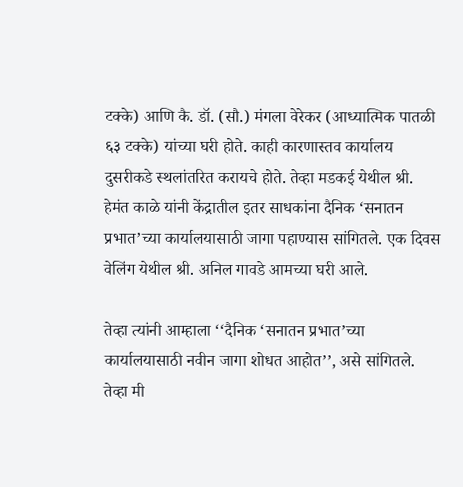टक्के) आणि कै. डॉ. (सौ.) मंगला वेरेकर (आध्यात्मिक पातळी ६३ टक्के) यांच्या घरी होते. काही कारणास्तव कार्यालय दुसरीकडे स्थलांतरित करायचे होते. तेव्हा मडकई येथील श्री. हेमंत काळे यांनी केंद्रातील इतर साधकांना दैनिक ‘सनातन प्रभात’च्या कार्यालयासाठी जागा पहाण्यास सांगितले. एक दिवस वेलिंग येथील श्री. अनिल गावडे आमच्या घरी आले.

तेव्हा त्यांनी आम्हाला ‘‘दैनिक ‘सनातन प्रभात’च्या कार्यालयासाठी नवीन जागा शोधत आहोत’’, असे सांगितले. तेव्हा मी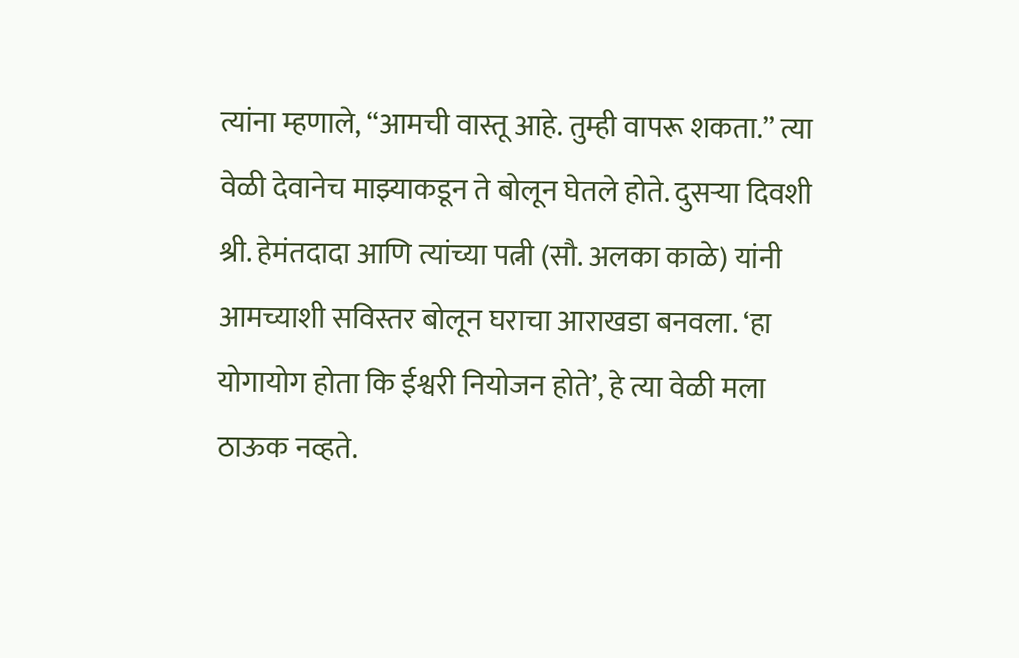त्यांना म्हणाले, ‘‘आमची वास्तू आहे. तुम्ही वापरू शकता.’’ त्या वेळी देवानेच माझ्याकडून ते बोलून घेतले होते. दुसर्‍या दिवशी श्री. हेमंतदादा आणि त्यांच्या पत्नी (सौ. अलका काळे) यांनी आमच्याशी सविस्तर बोलून घराचा आराखडा बनवला. ‘हा योगायोग होता कि ईश्वरी नियोजन होते’, हे त्या वेळी मला ठाऊक नव्हते.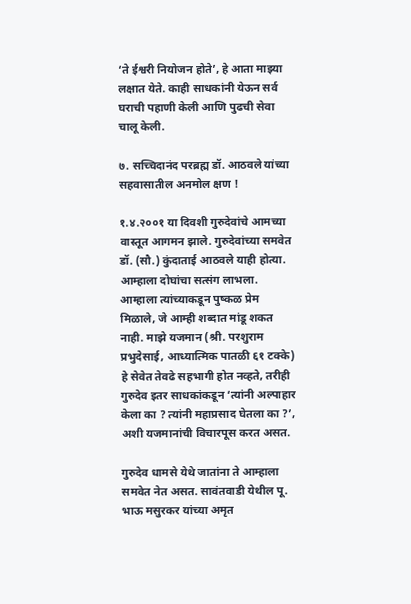‘ते ईश्वरी नियोजन होते’, हे आता माझ्या लक्षात येते. काही साधकांनी येऊन सर्व घराची पहाणी केली आणि पुढची सेवा चालू केली.

७. सच्चिदानंद परब्रह्म डॉ. आठवले यांच्या सहवासातील अनमोल क्षण !

१.४.२००१ या दिवशी गुरुदेवांचे आमच्या वास्तूत आगमन झाले. गुरुदेवांच्या समवेत डॉ. (सौ.) कुंदाताई आठवले याही होत्या. आम्हाला दोघांचा सत्संग लाभला. आम्हाला त्यांच्याकडून पुष्कळ प्रेम मिळाले, जे आम्ही शब्दात मांडू शकत नाही. माझे यजमान (श्री. परशुराम प्रभुदेसाई, आध्यात्मिक पातळी ६१ टक्के) हे सेवेत तेवढे सहभागी होत नव्हते, तरीही गुरुदेव इतर साधकांकडून ‘त्यांनी अल्पाहार केला का ? त्यांनी महाप्रसाद घेतला का ?’, अशी यजमानांची विचारपूस करत असत.

गुरुदेव धामसे येथे जातांना ते आम्हाला समवेत नेत असत. सावंतवाडी येथील पू. भाऊ मसुरकर यांच्या अमृत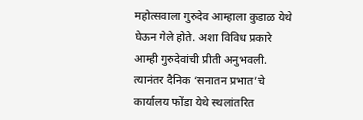महोत्सवाला गुरुदेव आम्हाला कुडाळ येथे घेऊन गेले होते. अशा विविध प्रकारे आम्ही गुरुदेवांची प्रीती अनुभवली. त्यानंतर दैनिक ‘सनातन प्रभात’चे कार्यालय फोंडा येथे स्थलांतरित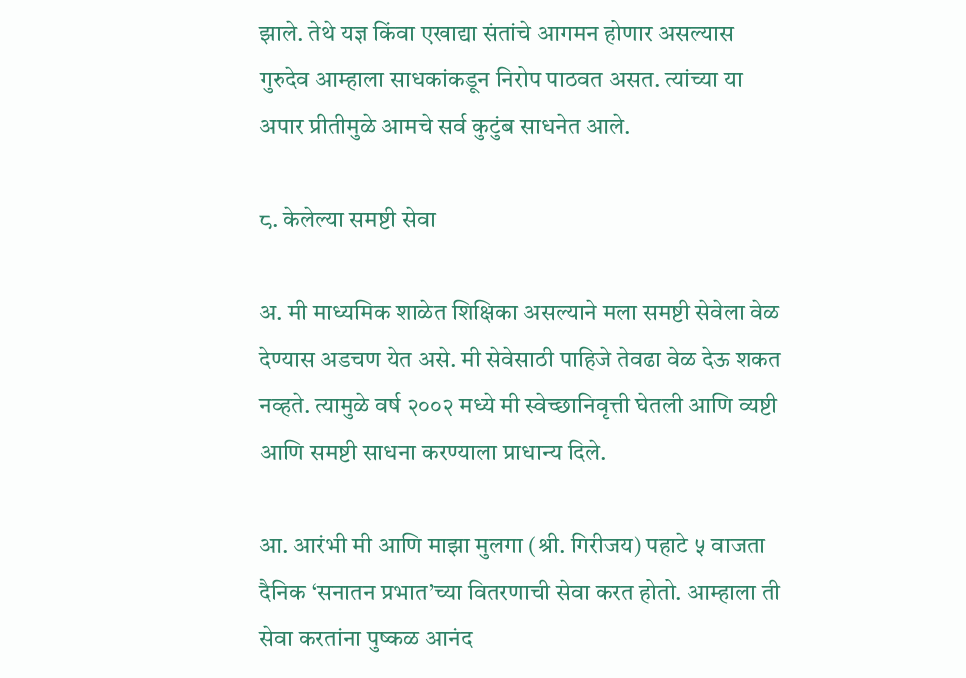झाले. तेथे यज्ञ किंवा एखाद्या संतांचे आगमन होणार असल्यास गुरुदेव आम्हाला साधकांकडून निरोप पाठवत असत. त्यांच्या या अपार प्रीतीमुळे आमचे सर्व कुटुंब साधनेत आले.

८. केलेल्या समष्टी सेवा

अ. मी माध्यमिक शाळेत शिक्षिका असल्याने मला समष्टी सेवेला वेळ देण्यास अडचण येत असे. मी सेवेसाठी पाहिजे तेवढा वेळ देऊ शकत नव्हते. त्यामुळे वर्ष २००२ मध्ये मी स्वेच्छानिवृत्ती घेतली आणि व्यष्टी आणि समष्टी साधना करण्याला प्राधान्य दिले.

आ. आरंभी मी आणि माझा मुलगा (श्री. गिरीजय) पहाटे ५ वाजता दैनिक ‘सनातन प्रभात’च्या वितरणाची सेवा करत होतो. आम्हाला ती सेवा करतांना पुष्कळ आनंद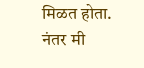मिळत होता. नंतर मी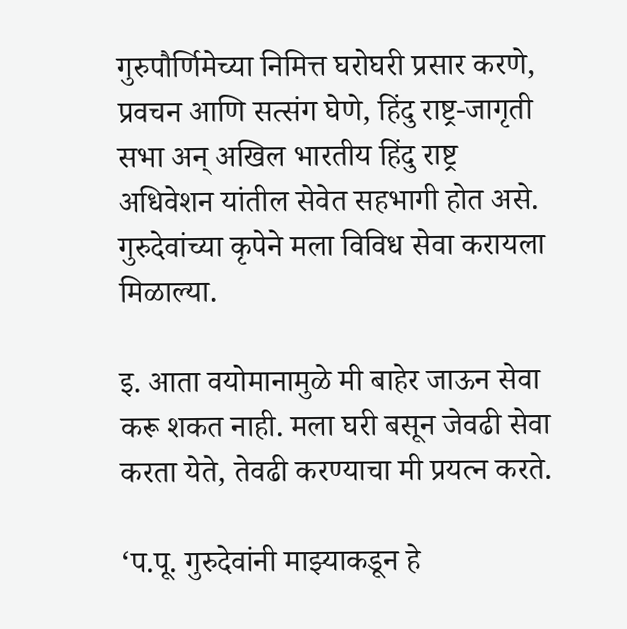गुरुपौर्णिमेच्या निमित्त घरोघरी प्रसार करणे, प्रवचन आणि सत्संग घेणे, हिंदु राष्ट्र-जागृती सभा अन् अखिल भारतीय हिंदु राष्ट्र अधिवेशन यांतील सेवेत सहभागी होत असे. गुरुदेवांच्या कृपेने मला विविध सेवा करायला मिळाल्या.

इ. आता वयोमानामुळे मी बाहेर जाऊन सेवा करू शकत नाही. मला घरी बसून जेवढी सेवा करता येते, तेवढी करण्याचा मी प्रयत्न करते.

‘प.पू. गुरुदेवांनी माझ्याकडून हे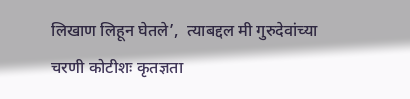लिखाण लिहून घेतले’,  त्याबद्दल मी गुरुदेवांच्या चरणी कोटीशः कृतज्ञता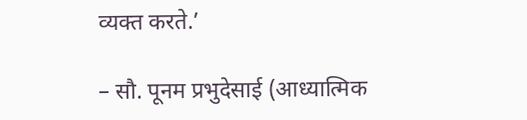व्यक्त करते.’

– सौ. पूनम प्रभुदेसाई (आध्यात्मिक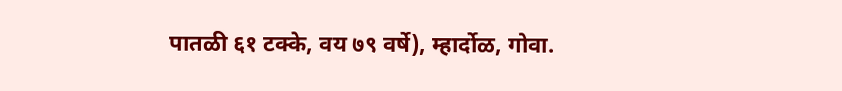पातळी ६१ टक्के, वय ७९ वर्षे), म्हार्दोळ, गोवा.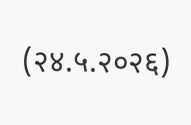(२४.५.२०२६)